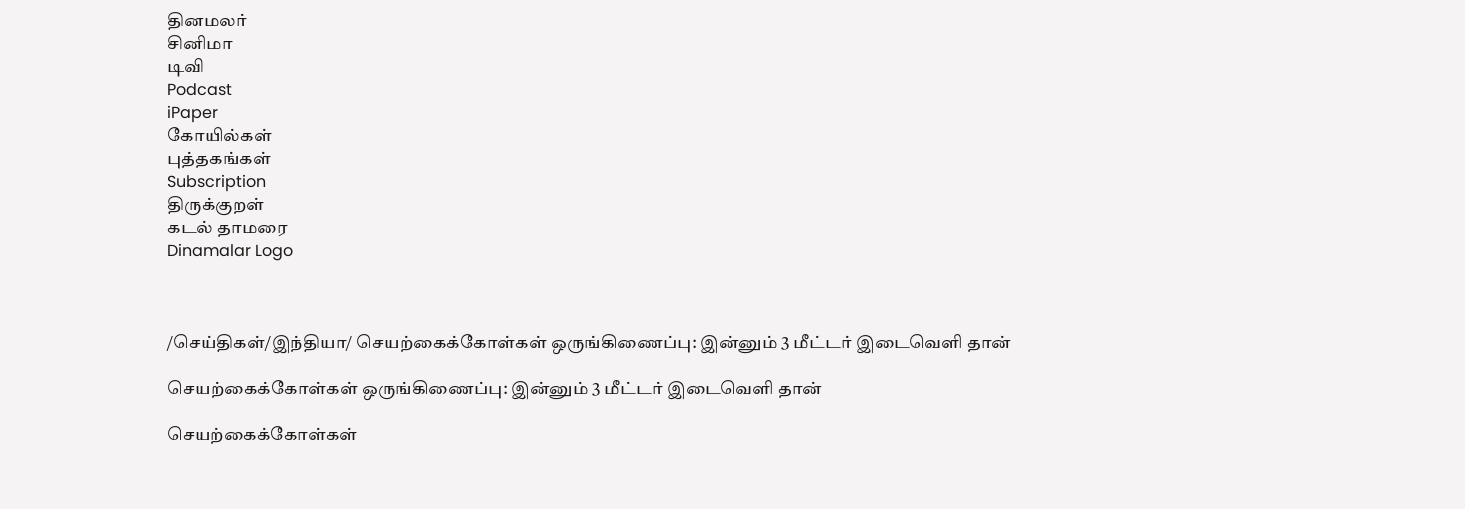தினமலர்
சினிமா
டிவி
Podcast
iPaper
கோயில்கள்
புத்தகங்கள்
Subscription
திருக்குறள்
கடல் தாமரை
Dinamalar Logo



/செய்திகள்/இந்தியா/ செயற்கைக்கோள்கள் ஒருங்கிணைப்பு: இன்னும் 3 மீட்டர் இடைவெளி தான்

செயற்கைக்கோள்கள் ஒருங்கிணைப்பு: இன்னும் 3 மீட்டர் இடைவெளி தான்

செயற்கைக்கோள்கள்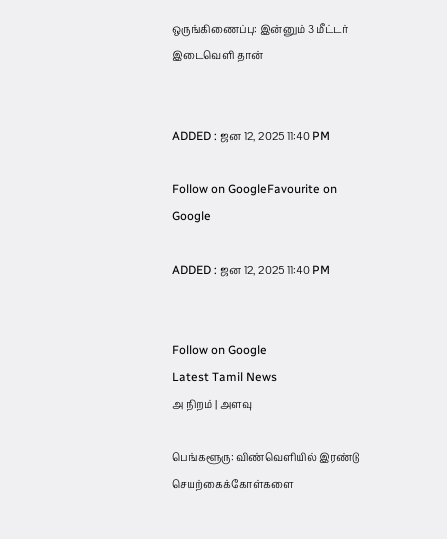ஒருங்கிணைப்பு: இன்னும் 3 மீட்டர் இடைவெளி தான்


ADDED : ஜன 12, 2025 11:40 PM

Follow on GoogleFavourite on Google

ADDED : ஜன 12, 2025 11:40 PM


Follow on Google
Latest Tamil News
அ நிறம் | அளவு

பெங்களூரு: விண்வெளியில் இரண்டு செயற்கைக்கோள்களை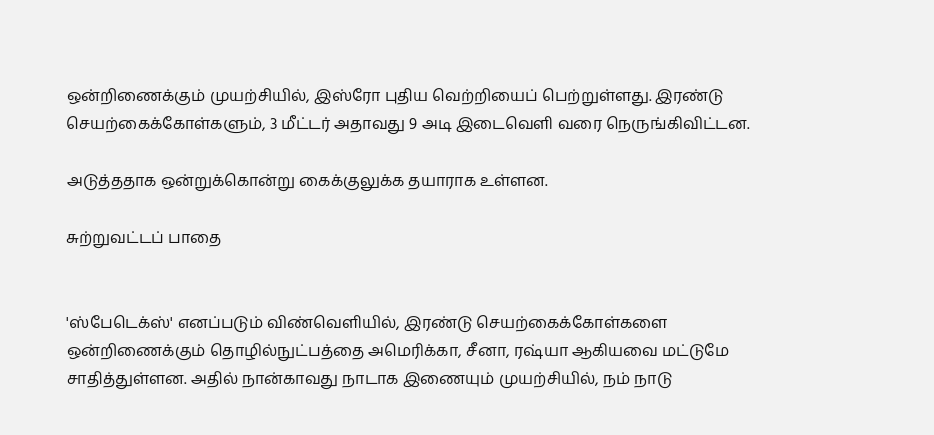ஒன்றிணைக்கும் முயற்சியில், இஸ்ரோ புதிய வெற்றியைப் பெற்றுள்ளது. இரண்டு செயற்கைக்கோள்களும், 3 மீட்டர் அதாவது 9 அடி இடைவெளி வரை நெருங்கிவிட்டன.

அடுத்ததாக ஒன்றுக்கொன்று கைக்குலுக்க தயாராக உள்ளன.

சுற்றுவட்டப் பாதை


'ஸ்பேடெக்ஸ்' எனப்படும் விண்வெளியில், இரண்டு செயற்கைக்கோள்களை ஒன்றிணைக்கும் தொழில்நுட்பத்தை அமெரிக்கா, சீனா, ரஷ்யா ஆகியவை மட்டுமே சாதித்துள்ளன. அதில் நான்காவது நாடாக இணையும் முயற்சியில், நம் நாடு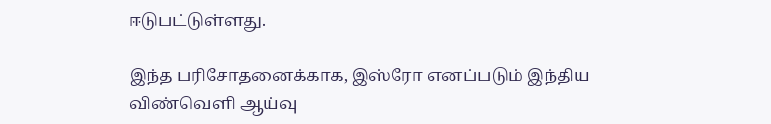ஈடுபட்டுள்ளது.

இந்த பரிசோதனைக்காக, இஸ்ரோ எனப்படும் இந்திய விண்வெளி ஆய்வு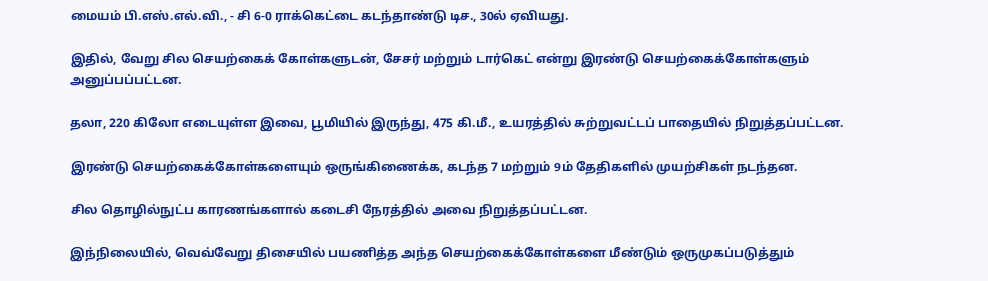மையம் பி.எஸ்.எல்.வி., - சி 6-0 ராக்கெட்டை கடந்தாண்டு டிச., 30ல் ஏவியது.

இதில், வேறு சில செயற்கைக் கோள்களுடன், சேசர் மற்றும் டார்கெட் என்று இரண்டு செயற்கைக்கோள்களும் அனுப்பப்பட்டன.

தலா, 220 கிலோ எடையுள்ள இவை, பூமியில் இருந்து, 475 கி.மீ., உயரத்தில் சுற்றுவட்டப் பாதையில் நிறுத்தப்பட்டன.

இரண்டு செயற்கைக்கோள்களையும் ஒருங்கிணைக்க, கடந்த 7 மற்றும் 9ம் தேதிகளில் முயற்சிகள் நடந்தன.

சில தொழில்நுட்ப காரணங்களால் கடைசி நேரத்தில் அவை நிறுத்தப்பட்டன.

இந்நிலையில், வெவ்வேறு திசையில் பயணித்த அந்த செயற்கைக்கோள்களை மீண்டும் ஒருமுகப்படுத்தும்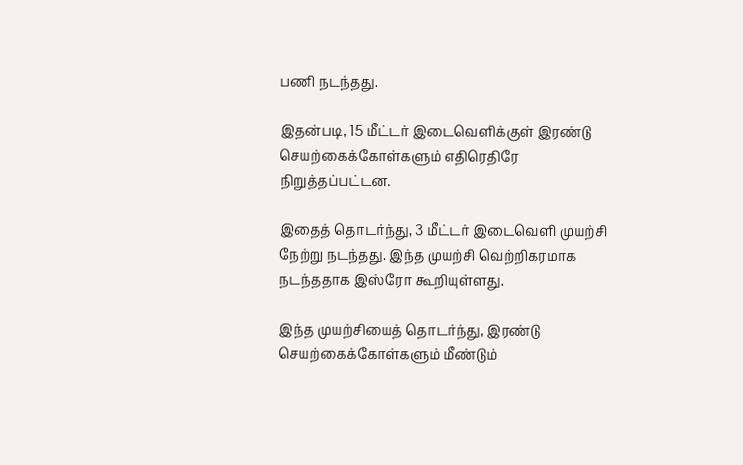பணி நடந்தது.

இதன்படி, 15 மீட்டர் இடைவெளிக்குள் இரண்டு செயற்கைக்கோள்களும் எதிரெதிரே நிறுத்தப்பட்டன.

இதைத் தொடர்ந்து, 3 மீட்டர் இடைவெளி முயற்சி நேற்று நடந்தது. இந்த முயற்சி வெற்றிகரமாக நடந்ததாக இஸ்ரோ கூறியுள்ளது.

இந்த முயற்சியைத் தொடர்ந்து, இரண்டு செயற்கைக்கோள்களும் மீண்டும்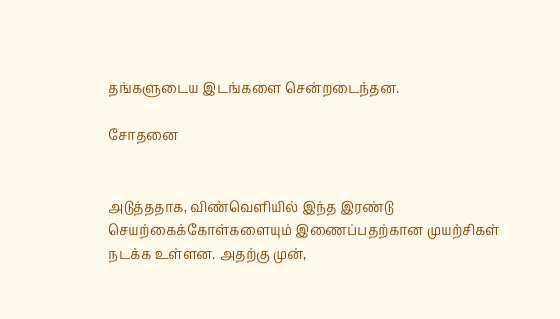தங்களுடைய இடங்களை சென்றடைந்தன.

சோதனை


அடுத்ததாக, விண்வெளியில் இந்த இரண்டு செயற்கைக்கோள்களையும் இணைப்பதற்கான முயற்சிகள் நடக்க உள்ளன. அதற்கு முன்,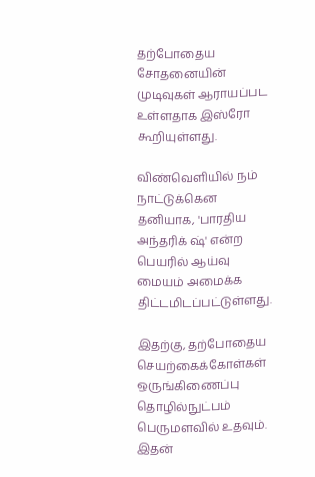தற்போதைய சோதனையின் முடிவுகள் ஆராயப்பட உள்ளதாக இஸ்ரோ கூறியுள்ளது.

விண்வெளியில் நம் நாட்டுக்கென தனியாக, 'பாரதிய அந்தரிக் ஷ்' என்ற பெயரில் ஆய்வு மையம் அமைக்க திட்டமிடப்பட்டுள்ளது.

இதற்கு, தற்போதைய செயற்கைக்கோள்கள் ஒருங்கிணைப்பு தொழில்நுட்பம் பெருமளவில் உதவும். இதன்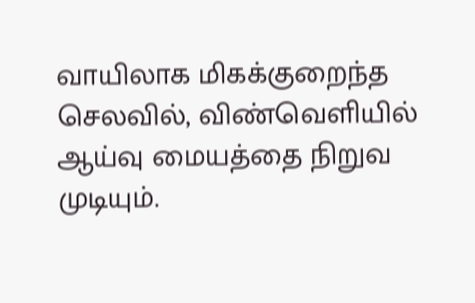வாயிலாக மிகக்குறைந்த செலவில், விண்வெளியில் ஆய்வு மையத்தை நிறுவ முடியும்.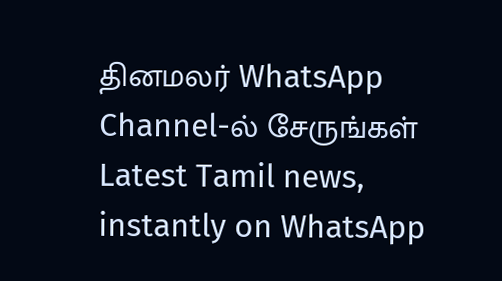தினமலர் WhatsApp Channel-ல் சேருங்கள்
Latest Tamil news, instantly on WhatsApp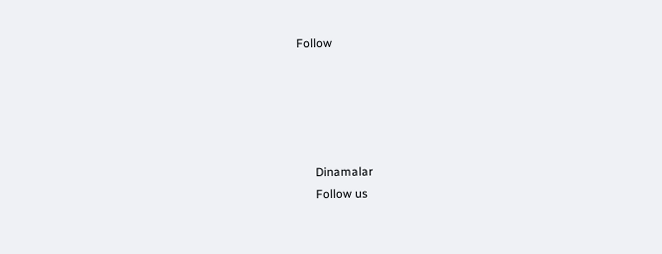Follow





      Dinamalar
      Follow us